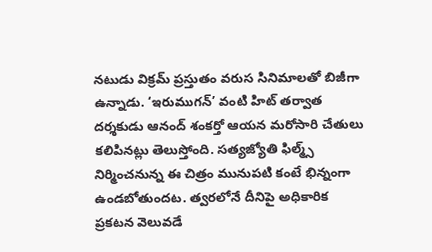నటుడు విక్రమ్ ప్రస్తుతం వరుస సినిమాలతో బిజీగా ఉన్నాడు. ‘ఇరుముగన్’ వంటి హిట్ తర్వాత దర్శకుడు ఆనంద్ శంకర్తో ఆయన మరోసారి చేతులు కలిపినట్లు తెలుస్తోంది. సత్యజ్యోతి ఫిల్మ్స్ నిర్మించనున్న ఈ చిత్రం మునుపటి కంటే భిన్నంగా ఉండబోతుందట. త్వరలోనే దీనిపై అధికారిక ప్రకటన వెలువడే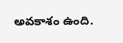అవకాశం ఉంది.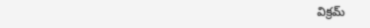విక్రమ్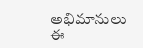అభిమానులు ఈ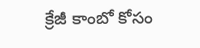క్రేజీ కాంబో కోసం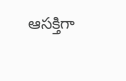ఆసక్తిగా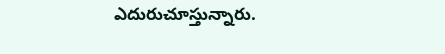ఎదురుచూస్తున్నారు.